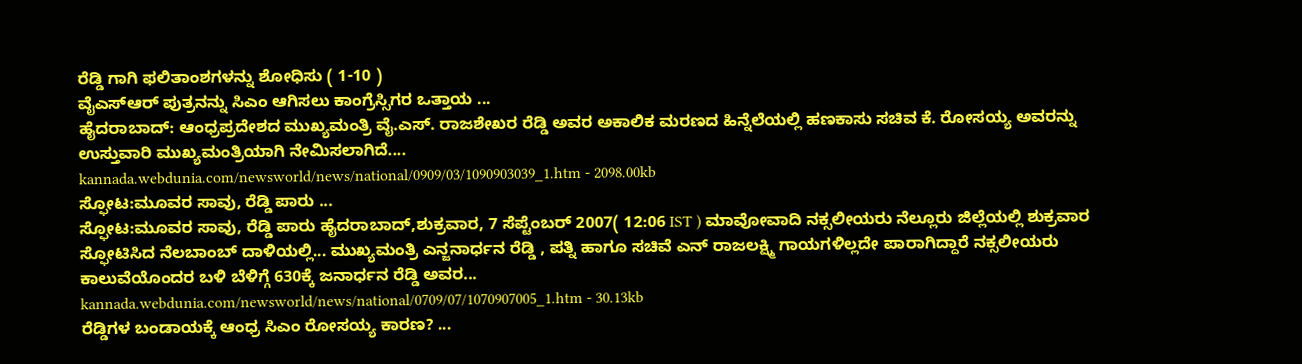ರೆಡ್ಡಿ ಗಾಗಿ ಫಲಿತಾಂಶಗಳನ್ನು ಶೋಧಿಸು ( 1-10 )
ವೈಎಸ್ಆರ್ ಪುತ್ರನನ್ನು ಸಿಎಂ ಆಗಿಸಲು ಕಾಂಗ್ರೆಸ್ಸಿಗರ ಒತ್ತಾಯ ...
ಹೈದರಾಬಾದ್: ಆಂಧ್ರಪ್ರದೇಶದ ಮುಖ್ಯಮಂತ್ರಿ ವೈ.ಎಸ್. ರಾಜಶೇಖರ ರೆಡ್ಡಿ ಅವರ ಅಕಾಲಿಕ ಮರಣದ ಹಿನ್ನೆಲೆಯಲ್ಲಿ ಹಣಕಾಸು ಸಚಿವ ಕೆ. ರೋಸಯ್ಯ ಅವರನ್ನು ಉಸ್ತುವಾರಿ ಮುಖ್ಯಮಂತ್ರಿಯಾಗಿ ನೇಮಿಸಲಾಗಿದೆ....
kannada.webdunia.com/newsworld/news/national/0909/03/1090903039_1.htm - 2098.00kb
ಸ್ಫೋಟ:ಮೂವರ ಸಾವು, ರೆಡ್ಡಿ ಪಾರು ...
ಸ್ಫೋಟ:ಮೂವರ ಸಾವು, ರೆಡ್ಡಿ ಪಾರು ಹೈದರಾಬಾದ್,ಶುಕ್ರವಾರ, 7 ಸೆಪ್ಟೆಂಬರ್ 2007( 12:06 IST ) ಮಾವೋವಾದಿ ನಕ್ಸಲೀಯರು ನೆಲ್ಲೂರು ಜಿಲ್ಲೆಯಲ್ಲಿ ಶುಕ್ರವಾರ ಸ್ಫೋಟಿಸಿದ ನೆಲಬಾಂಬ್ ದಾಳಿಯಲ್ಲಿ... ಮುಖ್ಯಮಂತ್ರಿ ಎನ್ಜನಾರ್ಧನ ರೆಡ್ಡಿ , ಪತ್ನಿ ಹಾಗೂ ಸಚಿವೆ ಎನ್ ರಾಜಲಕ್ಷ್ಮಿ ಗಾಯಗಳಿಲ್ಲದೇ ಪಾರಾಗಿದ್ದಾರೆ ನಕ್ಸಲೀಯರು ಕಾಲುವೆಯೊಂದರ ಬಳಿ ಬೆಳಿಗ್ಗೆ 630ಕ್ಕೆ ಜನಾರ್ಧನ ರೆಡ್ಡಿ ಅವರ...
kannada.webdunia.com/newsworld/news/national/0709/07/1070907005_1.htm - 30.13kb
ರೆಡ್ಡಿಗಳ ಬಂಡಾಯಕ್ಕೆ ಆಂಧ್ರ ಸಿಎಂ ರೋಸಯ್ಯ ಕಾರಣ? ...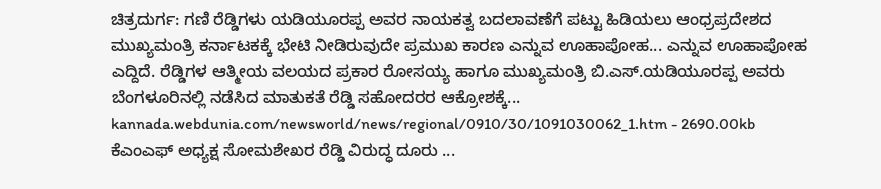ಚಿತ್ರದುರ್ಗ: ಗಣಿ ರೆಡ್ಡಿಗಳು ಯಡಿಯೂರಪ್ಪ ಅವರ ನಾಯಕತ್ವ ಬದಲಾವಣೆಗೆ ಪಟ್ಟು ಹಿಡಿಯಲು ಆಂಧ್ರಪ್ರದೇಶದ ಮುಖ್ಯಮಂತ್ರಿ ಕರ್ನಾಟಕಕ್ಕೆ ಭೇಟಿ ನೀಡಿರುವುದೇ ಪ್ರಮುಖ ಕಾರಣ ಎನ್ನುವ ಊಹಾಪೋಹ... ಎನ್ನುವ ಊಹಾಪೋಹ ಎದ್ದಿದೆ. ರೆಡ್ಡಿಗಳ ಆತ್ಮೀಯ ವಲಯದ ಪ್ರಕಾರ ರೋಸಯ್ಯ ಹಾಗೂ ಮುಖ್ಯಮಂತ್ರಿ ಬಿ.ಎಸ್.ಯಡಿಯೂರಪ್ಪ ಅವರು ಬೆಂಗಳೂರಿನಲ್ಲಿ ನಡೆಸಿದ ಮಾತುಕತೆ ರೆಡ್ಡಿ ಸಹೋದರರ ಆಕ್ರೋಶಕ್ಕೆ...
kannada.webdunia.com/newsworld/news/regional/0910/30/1091030062_1.htm - 2690.00kb
ಕೆಎಂಎಫ್ ಅಧ್ಯಕ್ಷ ಸೋಮಶೇಖರ ರೆಡ್ಡಿ ವಿರುದ್ಧ ದೂರು ...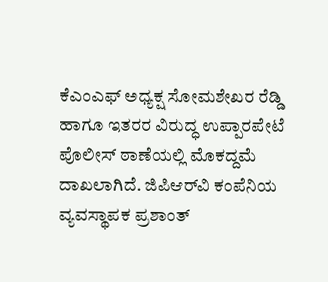ಕೆಎಂಎಫ್ ಅಧ್ಯಕ್ಷ ಸೋಮಶೇಖರ ರೆಡ್ಡಿ ಹಾಗೂ ಇತರರ ವಿರುದ್ಧ ಉಪ್ಪಾರಪೇಟೆ ಪೊಲೀಸ್ ಠಾಣೆಯಲ್ಲಿ ಮೊಕದ್ದಮೆ ದಾಖಲಾಗಿದೆ. ಜಿಪಿಆರ್‌ವಿ ಕಂಪೆನಿಯ ವ್ಯವಸ್ಥಾಪಕ ಪ್ರಶಾಂತ್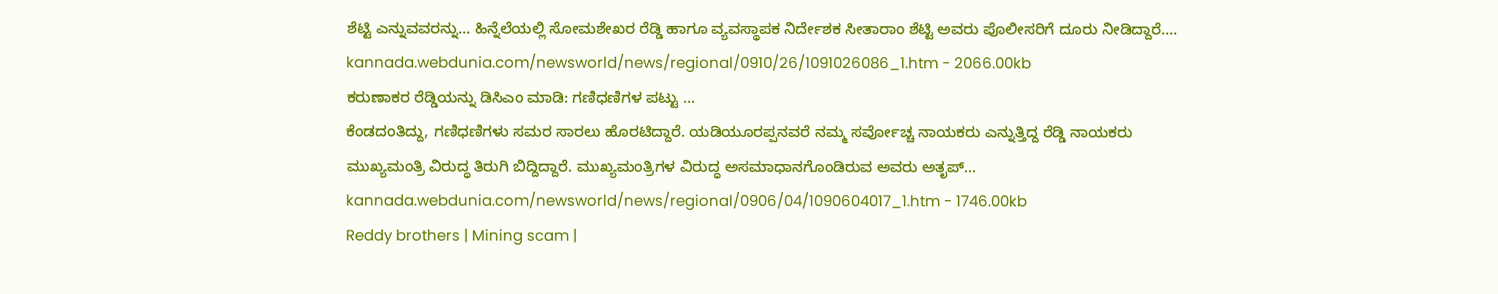ಶೆಟ್ಟಿ ಎನ್ನುವವರನ್ನು... ಹಿನ್ನೆಲೆಯಲ್ಲಿ ಸೋಮಶೇಖರ ರೆಡ್ಡಿ ಹಾಗೂ ವ್ಯವಸ್ಥಾಪಕ ನಿರ್ದೇಶಕ ಸೀತಾರಾಂ ಶೆಟ್ಟಿ ಅವರು ಪೊಲೀಸರಿಗೆ ದೂರು ನೀಡಿದ್ದಾರೆ....
kannada.webdunia.com/newsworld/news/regional/0910/26/1091026086_1.htm - 2066.00kb
ಕರುಣಾಕರ ರೆಡ್ಡಿಯನ್ನು ಡಿಸಿಎಂ ಮಾಡಿ: ಗಣಿಧಣಿಗಳ ಪಟ್ಟು ...
ಕೆಂಡದಂತಿದ್ದು, ಗಣಿಧಣಿಗಳು ಸಮರ ಸಾರಲು ಹೊರಟಿದ್ದಾರೆ. ಯಡಿಯೂರಪ್ಪನವರೆ ನಮ್ಮ ಸರ್ವೋಚ್ಚ ನಾಯಕರು ಎನ್ನುತ್ತಿದ್ದ ರೆಡ್ಡಿ ನಾಯಕರು ಮುಖ್ಯಮಂತ್ರಿ ವಿರುದ್ಧ ತಿರುಗಿ ಬಿದ್ದಿದ್ದಾರೆ. ಮುಖ್ಯಮಂತ್ರಿಗಳ ವಿರುದ್ಧ ಅಸಮಾಧಾನಗೊಂಡಿರುವ ಅವರು ಅತೃಪ್...
kannada.webdunia.com/newsworld/news/regional/0906/04/1090604017_1.htm - 1746.00kb
Reddy brothers | Mining scam |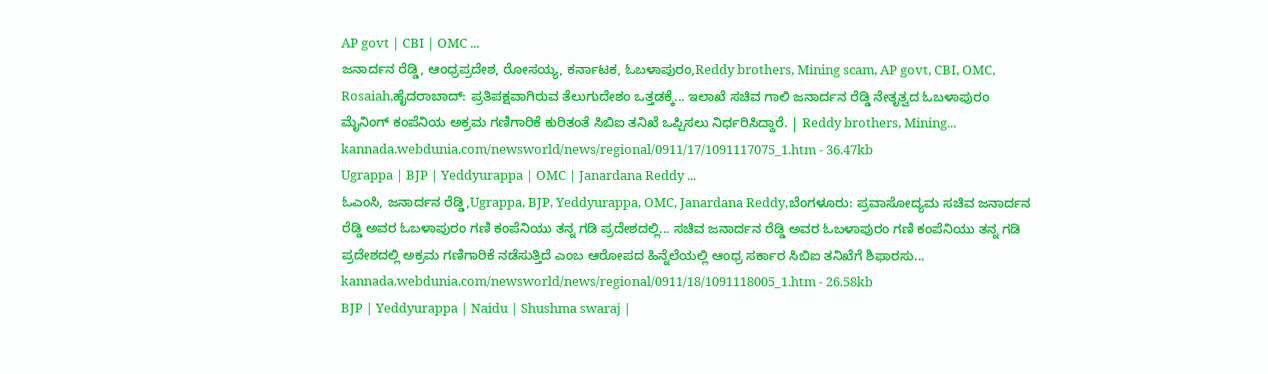AP govt | CBI | OMC ...
ಜನಾರ್ದನ ರೆಡ್ಡಿ, ಆಂಧ್ರಪ್ರದೇಶ, ರೋಸಯ್ಯ, ಕರ್ನಾಟಕ, ಓಬಳಾಪುರಂ,Reddy brothers, Mining scam, AP govt, CBI, OMC, Rosaiah,ಹೈದರಾಬಾದ್: ಪ್ರತಿಪಕ್ಷವಾಗಿರುವ ತೆಲುಗುದೇಶಂ ಒತ್ತಡಕ್ಕೆ... ಇಲಾಖೆ ಸಚಿವ ಗಾಲಿ ಜನಾರ್ದನ ರೆಡ್ಡಿ ನೇತೃತ್ವದ ಓಬಳಾಪುರಂ ಮೈನಿಂಗ್ ಕಂಪೆನಿಯ ಅಕ್ರಮ ಗಣಿಗಾರಿಕೆ ಕುರಿತಂತೆ ಸಿಬಿಐ ತನಿಖೆ ಒಪ್ಪಿಸಲು ನಿರ್ಧರಿಸಿದ್ದಾರೆ. | Reddy brothers, Mining...
kannada.webdunia.com/newsworld/news/regional/0911/17/1091117075_1.htm - 36.47kb
Ugrappa | BJP | Yeddyurappa | OMC | Janardana Reddy ...
ಓಎಂಸಿ, ಜನಾರ್ದನ ರೆಡ್ಡಿ,Ugrappa, BJP, Yeddyurappa, OMC, Janardana Reddy,ಬೆಂಗಳೂರು: ಪ್ರವಾಸೋದ್ಯಮ ಸಚಿವ ಜನಾರ್ದನ ರೆಡ್ಡಿ ಅವರ ಓಬಳಾಪುರಂ ಗಣಿ ಕಂಪೆನಿಯು ತನ್ನ ಗಡಿ ಪ್ರದೇಶದಲ್ಲಿ... ಸಚಿವ ಜನಾರ್ದನ ರೆಡ್ಡಿ ಅವರ ಓಬಳಾಪುರಂ ಗಣಿ ಕಂಪೆನಿಯು ತನ್ನ ಗಡಿ ಪ್ರದೇಶದಲ್ಲಿ ಅಕ್ರಮ ಗಣಿಗಾರಿಕೆ ನಡೆಸುತ್ತಿದೆ ಎಂಬ ಆರೋಪದ ಹಿನ್ನೆಲೆಯಲ್ಲಿ ಆಂಧ್ರ ಸರ್ಕಾರ ಸಿಬಿಐ ತನಿಖೆಗೆ ಶಿಫಾರಸು...
kannada.webdunia.com/newsworld/news/regional/0911/18/1091118005_1.htm - 26.58kb
BJP | Yeddyurappa | Naidu | Shushma swaraj |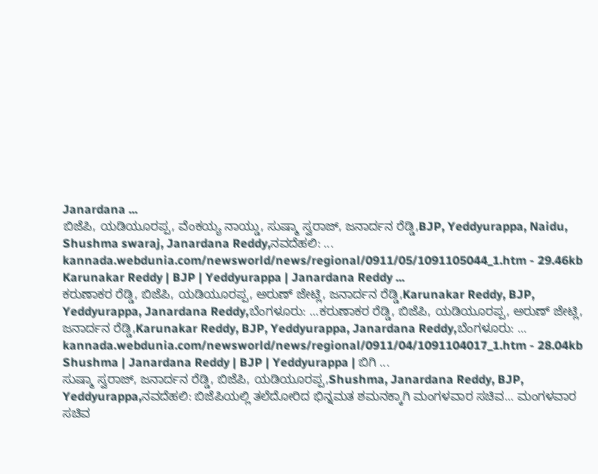Janardana ...
ಬಿಜೆಪಿ, ಯಡಿಯೂರಪ್ಪ, ವೆಂಕಯ್ಯ ನಾಯ್ಡು, ಸುಷ್ಮಾ ಸ್ವರಾಜ್, ಜನಾರ್ದನ ರೆಡ್ಡಿ,BJP, Yeddyurappa, Naidu, Shushma swaraj, Janardana Reddy,ನವದೆಹಲಿ: ...
kannada.webdunia.com/newsworld/news/regional/0911/05/1091105044_1.htm - 29.46kb
Karunakar Reddy | BJP | Yeddyurappa | Janardana Reddy ...
ಕರುಣಾಕರ ರೆಡ್ಡಿ, ಬಿಜೆಪಿ, ಯಡಿಯೂರಪ್ಪ, ಅರುಣ್ ಜೇಟ್ಲಿ, ಜನಾರ್ದನ ರೆಡ್ಡಿ,Karunakar Reddy, BJP, Yeddyurappa, Janardana Reddy,ಬೆಂಗಳೂರು: ...ಕರುಣಾಕರ ರೆಡ್ಡಿ, ಬಿಜೆಪಿ, ಯಡಿಯೂರಪ್ಪ, ಅರುಣ್ ಜೇಟ್ಲಿ, ಜನಾರ್ದನ ರೆಡ್ಡಿ,Karunakar Reddy, BJP, Yeddyurappa, Janardana Reddy,ಬೆಂಗಳೂರು: ...
kannada.webdunia.com/newsworld/news/regional/0911/04/1091104017_1.htm - 28.04kb
Shushma | Janardana Reddy | BJP | Yeddyurappa | ಬಿಗಿ ...
ಸುಷ್ಮಾ ಸ್ವರಾಜ್, ಜನಾರ್ದನ ರೆಡ್ಡಿ, ಬಿಜೆಪಿ, ಯಡಿಯೂರಪ್ಪ,Shushma, Janardana Reddy, BJP, Yeddyurappa,ನವದೆಹಲಿ: ಬಿಜೆಪಿಯಲ್ಲಿ ತಲೆದೋರಿದ ಭಿನ್ನಮತ ಶಮನಕ್ಕಾಗಿ ಮಂಗಳವಾರ ಸಚಿವ... ಮಂಗಳವಾರ ಸಚಿವ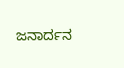ಜನಾರ್ದನ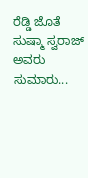ರೆಡ್ಡಿ ಜೊತೆ ಸುಷ್ಮಾ ಸ್ವರಾಜ್ ಅವರು ಸುಮಾರು...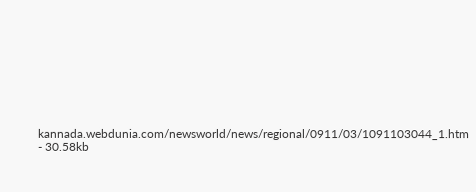kannada.webdunia.com/newsworld/news/regional/0911/03/1091103044_1.htm - 30.58kb